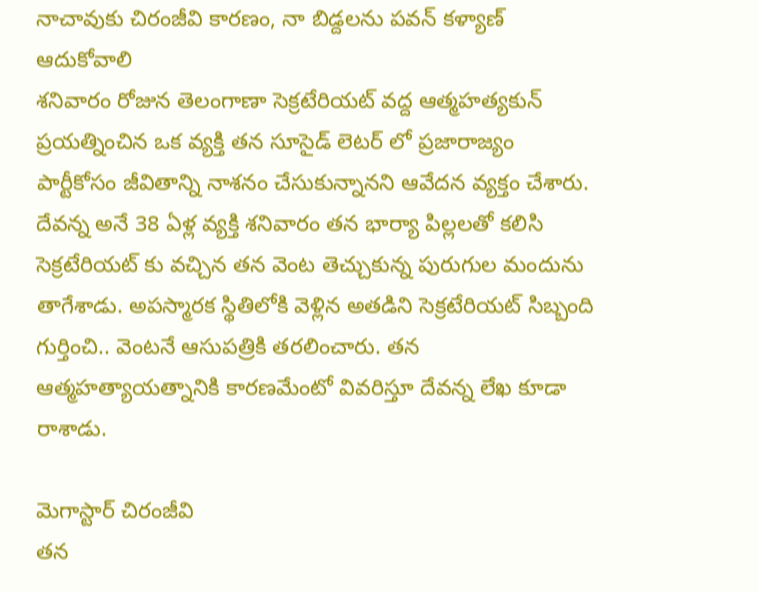నాచావుకు చిరంజీవి కారణం, నా బిడ్దలను పవన్ కళ్యాణ్ ఆదుకోవాలి
శనివారం రోజున తెలంగాణా సెక్రటేరియట్ వద్ద ఆత్మహత్యకున్ ప్రయత్నించిన ఒక వ్యక్తి తన సూసైడ్ లెటర్ లో ప్రజారాజ్యం పార్టీకోసం జీవితాన్ని నాశనం చేసుకున్నానని ఆవేదన వ్యక్తం చేశారు.
దేవన్న అనే 38 ఏళ్ల వ్యక్తి శనివారం తన భార్యా పిల్లలతో కలిసి సెక్రటేరియట్ కు వచ్చిన తన వెంట తెచ్చుకున్న పురుగుల మందును తాగేశాడు. అపస్మారక స్థితిలోకి వెళ్లిన అతడిని సెక్రటేరియట్ సిబ్బంది గుర్తించి.. వెంటనే ఆసుపత్రికి తరలించారు. తన ఆత్మహత్యాయత్నానికి కారణమేంటో వివరిస్తూ దేవన్న లేఖ కూడా రాశాడు.

మెగాస్టార్ చిరంజీవి
తన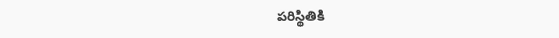పరిస్థితికి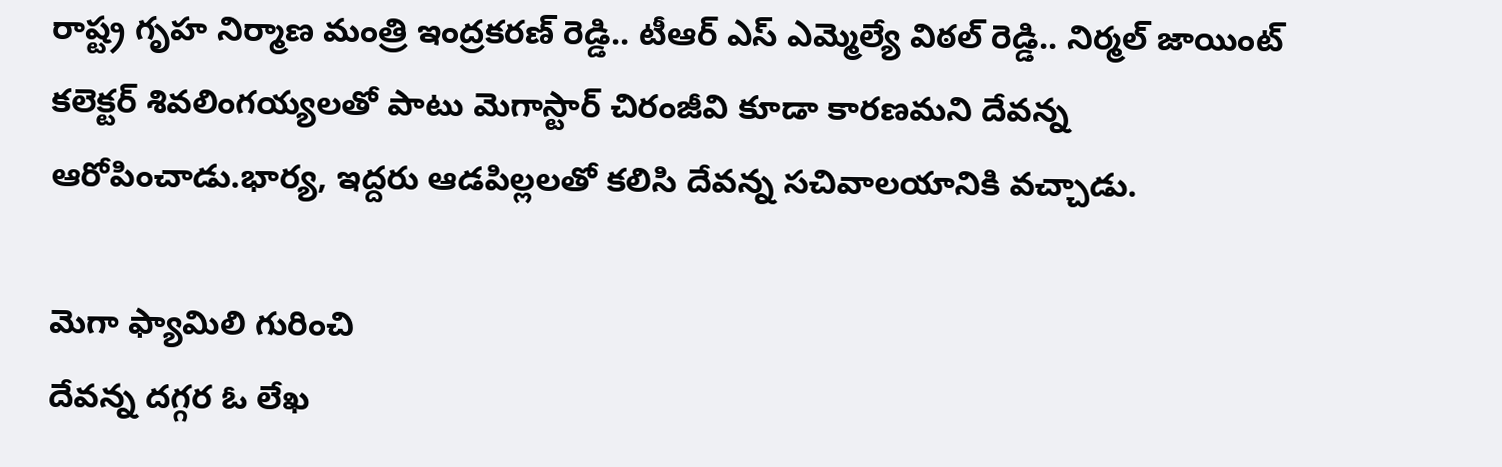రాష్ట్ర గృహ నిర్మాణ మంత్రి ఇంద్రకరణ్ రెడ్డి.. టీఆర్ ఎస్ ఎమ్మెల్యే విఠల్ రెడ్డి.. నిర్మల్ జాయింట్ కలెక్టర్ శివలింగయ్యలతో పాటు మెగాస్టార్ చిరంజీవి కూడా కారణమని దేవన్న ఆరోపించాడు.భార్య, ఇద్దరు ఆడపిల్లలతో కలిసి దేవన్న సచివాలయానికి వచ్చాడు.

మెగా ఫ్యామిలి గురించి
దేవన్న దగ్గర ఓ లేఖ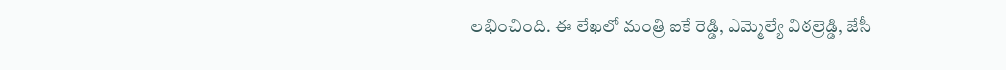లభించింది. ఈ లేఖలో మంత్రి ఐకే రెడ్డి, ఎమ్మెల్యే విఠల్రెడ్డి, జేసీ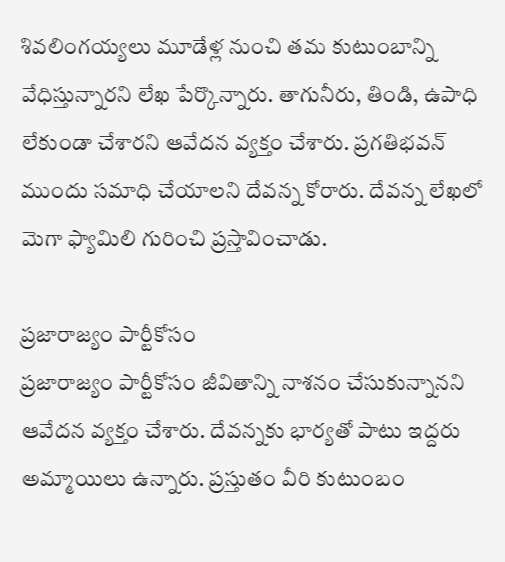శివలింగయ్యలు మూడేళ్ల నుంచి తమ కుటుంబాన్ని వేధిస్తున్నారని లేఖ పేర్కొన్నారు. తాగునీరు, తిండి, ఉపాధి లేకుండా చేశారని ఆవేదన వ్యక్తం చేశారు. ప్రగతిభవన్ ముందు సమాధి చేయాలని దేవన్న కోరారు. దేవన్న లేఖలో మెగా ఫ్యామిలి గురించి ప్రస్తావించాడు.

ప్రజారాజ్యం పార్టీకోసం
ప్రజారాజ్యం పార్టీకోసం జీవితాన్ని నాశనం చేసుకున్నానని ఆవేదన వ్యక్తం చేశారు. దేవన్నకు భార్యతో పాటు ఇద్దరు అమ్మాయిలు ఉన్నారు. ప్రస్తుతం వీరి కుటుంబం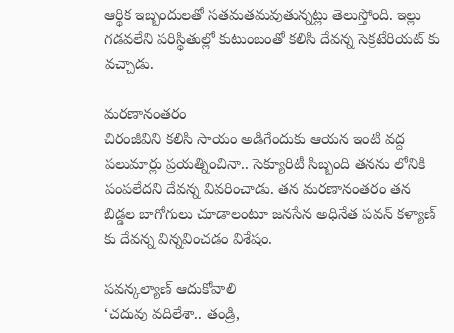ఆర్థిక ఇబ్బందులతో సతమతమవుతున్నట్లు తెలుస్తోంది. ఇల్లు గడవలేని పరిస్థితుల్లో కుటుంబంతో కలిసి దేవన్న సెక్రటేరియట్ కు వచ్చాడు.

మరణానంతరం
చిరంజీవిని కలిసి సాయం అడిగేందుకు ఆయన ఇంటి వద్ద పలుమార్లు ప్రయత్నించినా.. సెక్యూరిటీ సిబ్బంది తనను లోనికి పంపలేదని దేవన్న వివరించాడు. తన మరణానంతరం తన బిడ్డల బాగోగులు చూడాలంటూ జనసేన అధినేత పవన్ కళ్యాణ్ కు దేవన్న విన్నవించడం విశేషం.

పవన్కల్యాణ్ ఆదుకోవాలి
‘చదువు వదిలేశా.. తండ్రి,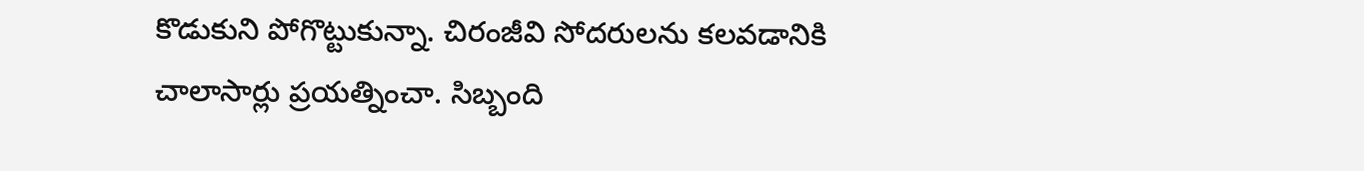కొడుకుని పోగొట్టుకున్నా. చిరంజీవి సోదరులను కలవడానికి చాలాసార్లు ప్రయత్నించా. సిబ్బంది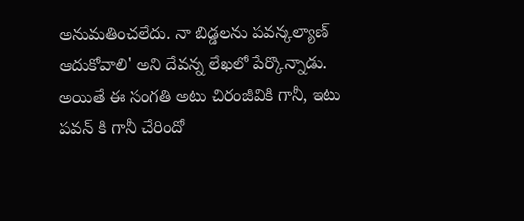అనుమతించలేదు. నా బిడ్డలను పవన్కల్యాణ్ ఆదుకోవాలి' అని దేవన్న లేఖలో పేర్కొన్నాడు. అయితే ఈ సంగతి అటు చిరంజీవికి గానీ, ఇటు పవన్ కి గానీ చేరిందో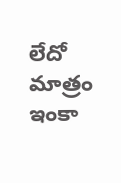లేదో మాత్రం ఇంకా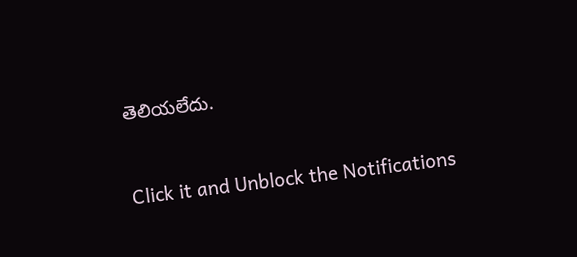తెలియలేదు.


Click it and Unblock the Notifications